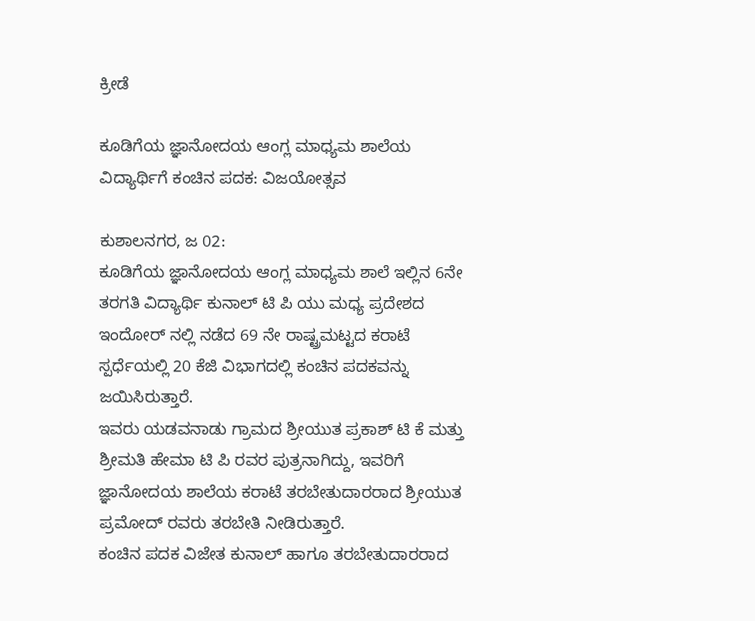ಕ್ರೀಡೆ

ಕೂಡಿಗೆಯ ಜ್ಞಾನೋದಯ ಆಂಗ್ಲ ಮಾಧ್ಯಮ ಶಾಲೆಯ ವಿದ್ಯಾರ್ಥಿಗೆ ಕಂಚಿನ ಪದಕ: ವಿಜಯೋತ್ಸವ

ಕುಶಾಲನಗರ, ಜ 02:
ಕೂಡಿಗೆಯ ಜ್ಞಾನೋದಯ ಆಂಗ್ಲ ಮಾಧ್ಯಮ ಶಾಲೆ ಇಲ್ಲಿನ 6ನೇ ತರಗತಿ ವಿದ್ಯಾರ್ಥಿ ಕುನಾಲ್ ಟಿ ಪಿ ಯು ಮಧ್ಯ ಪ್ರದೇಶದ ಇಂದೋರ್ ನಲ್ಲಿ ನಡೆದ 69 ನೇ ರಾಷ್ಟ್ರಮಟ್ಟದ ಕರಾಟೆ ಸ್ಪರ್ಧೆಯಲ್ಲಿ 20 ಕೆಜಿ ವಿಭಾಗದಲ್ಲಿ ಕಂಚಿನ ಪದಕವನ್ನು ಜಯಿಸಿರುತ್ತಾರೆ.
ಇವರು ಯಡವನಾಡು ಗ್ರಾಮದ ಶ್ರೀಯುತ ಪ್ರಕಾಶ್ ಟಿ ಕೆ ಮತ್ತು ಶ್ರೀಮತಿ ಹೇಮಾ ಟಿ ಪಿ ರವರ ಪುತ್ರನಾಗಿದ್ದು, ಇವರಿಗೆ ಜ್ಞಾನೋದಯ ಶಾಲೆಯ ಕರಾಟೆ ತರಬೇತುದಾರರಾದ ಶ್ರೀಯುತ ಪ್ರಮೋದ್ ರವರು ತರಬೇತಿ ನೀಡಿರುತ್ತಾರೆ.
ಕಂಚಿನ ಪದಕ ವಿಜೇತ ಕುನಾಲ್ ಹಾಗೂ ತರಬೇತುದಾರರಾದ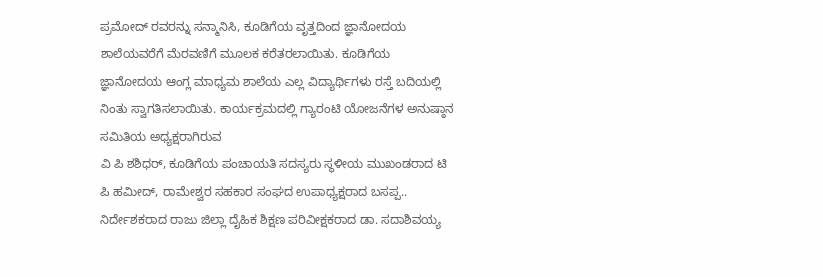ಪ್ರಮೋದ್ ರವರನ್ನು ಸನ್ಮಾನಿಸಿ, ಕೂಡಿಗೆಯ ವೃತ್ತದಿಂದ ಜ್ಞಾನೋದಯ ಶಾಲೆಯವರೆಗೆ ಮೆರವಣಿಗೆ ಮೂಲಕ ಕರೆತರಲಾಯಿತು. ಕೂಡಿಗೆಯ ಜ್ಞಾನೋದಯ ಆಂಗ್ಲ ಮಾಧ್ಯಮ ಶಾಲೆಯ ಎಲ್ಲ ವಿದ್ಯಾರ್ಥಿಗಳು ರಸ್ತೆ ಬದಿಯಲ್ಲಿ ನಿಂತು ಸ್ವಾಗತಿಸಲಾಯಿತು. ಕಾರ್ಯಕ್ರಮದಲ್ಲಿ ಗ್ಯಾರಂಟಿ ಯೋಜನೆಗಳ ಅನುಷ್ಠಾನ ಸಮಿತಿಯ ಅಧ್ಯಕ್ಷರಾಗಿರುವ
ವಿ ಪಿ ಶಶಿಧರ್, ಕೂಡಿಗೆಯ ಪಂಚಾಯತಿ ಸದಸ್ಯರು ಸ್ಥಳೀಯ ಮುಖಂಡರಾದ ಟಿ ಪಿ ಹಮೀದ್, ರಾಮೇಶ್ವರ ಸಹಕಾರ ಸಂಘದ ಉಪಾಧ್ಯಕ್ಷರಾದ ಬಸಪ್ಪ.. ನಿರ್ದೇಶಕರಾದ ರಾಜು ಜಿಲ್ಲಾ ದೈಹಿಕ ಶಿಕ್ಷಣ ಪರಿವೀಕ್ಷಕರಾದ ಡಾ. ಸದಾಶಿವಯ್ಯ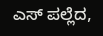ಎಸ್ ಪಲ್ಲೆದ,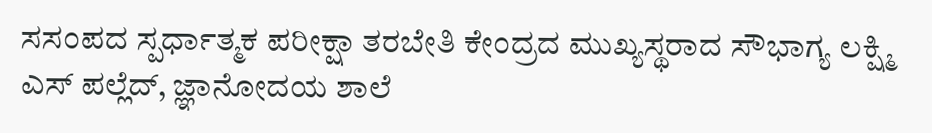ಸಸಂಪದ ಸ್ಪರ್ಧಾತ್ಮಕ ಪರೀಕ್ಷಾ ತರಬೇತಿ ಕೇಂದ್ರದ ಮುಖ್ಯಸ್ಥರಾದ ಸೌಭಾಗ್ಯ ಲಕ್ಷ್ಮಿ ಎಸ್ ಪಲ್ಲೆದ್, ಜ್ಞಾನೋದಯ ಶಾಲೆ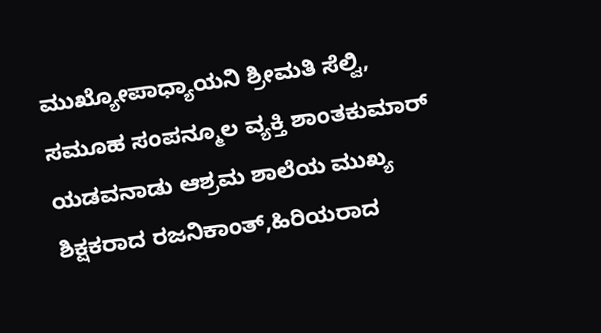ಮುಖ್ಯೋಪಾಧ್ಯಾಯನಿ ಶ್ರೀಮತಿ ಸೆಲ್ವಿ, ಸಮೂಹ ಸಂಪನ್ಮೂಲ ವ್ಯಕ್ತಿ ಶಾಂತಕುಮಾರ್ ಯಡವನಾಡು ಆಶ್ರಮ ಶಾಲೆಯ ಮುಖ್ಯ ಶಿಕ್ಷಕರಾದ ರಜನಿಕಾಂತ್,ಹಿರಿಯರಾದ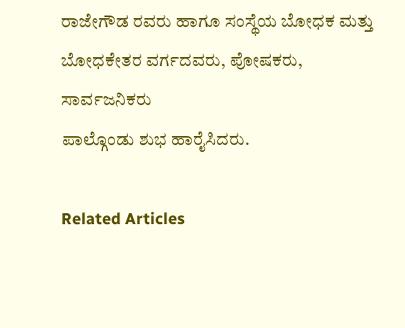ರಾಜೇಗೌಡ ರವರು ಹಾಗೂ ಸಂಸ್ಥೆಯ ಬೋಧಕ ಮತ್ತು ಬೋಧಕೇತರ ವರ್ಗದವರು, ಪೋಷಕರು, ಸಾರ್ವಜನಿಕರು
ಪಾಲ್ಗೊಂಡು ಶುಭ ಹಾರೈಸಿದರು.

Related Articles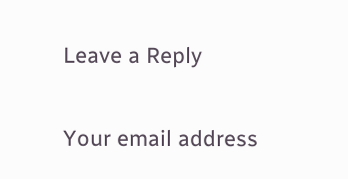Leave a Reply

Your email address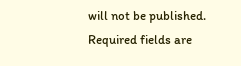will not be published. Required fields are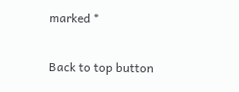marked *

Back to top button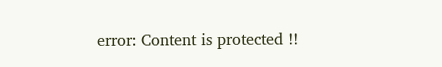error: Content is protected !!